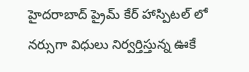హైదరాబాద్ ప్రైమ్ కేర్ హాస్పిటల్ లో నర్సుగా విధులు నిర్వర్తిస్తున్న ఊకే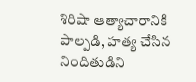శిరిషా ఆత్యాచారానికి పాల్పడి, హత్య చేసిన నిందితుడిని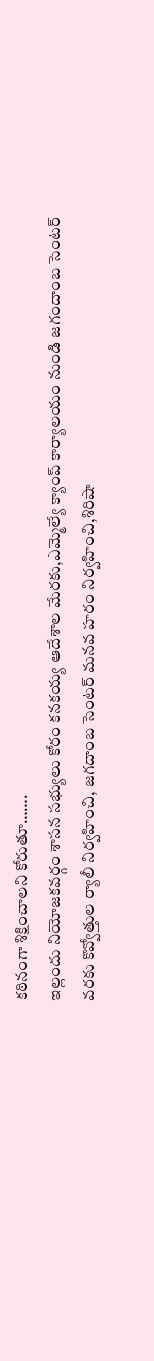కఠినంగా శిక్షించాలని కోరుతూ…….
ఇల్లందు నియోజకవర్గం శాసన సభ్యులు కోరం కనకయ్య ఆదేశాల మేరకు,ఎమ్మెల్యే క్యాంప్ కార్యాలయం నుండి జగందాంబ సెంటర్ వరకు కొవ్వోత్తుల ర్యాలీ నిర్వహించి, జగదాంబ సెంటర్ మనవ హరం నిర్వహించి,శిరిషా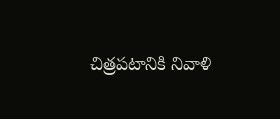చిత్రపటానికి నివాళి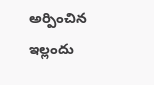అర్పించిన ఇల్లందు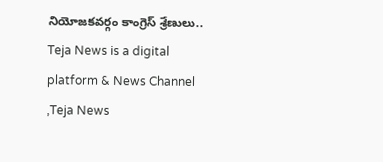నియోజకవర్గం కాంగ్రెస్ శ్రేణులు..
Teja News is a digital platform & News Channel ,Teja News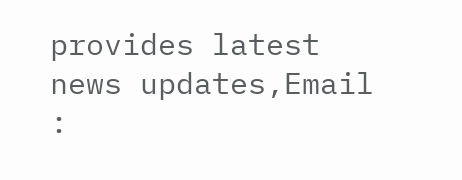provides latest news updates,Email :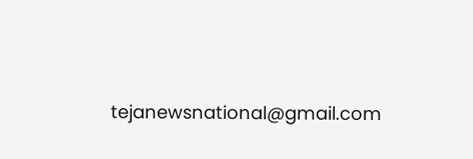tejanewsnational@gmail.com